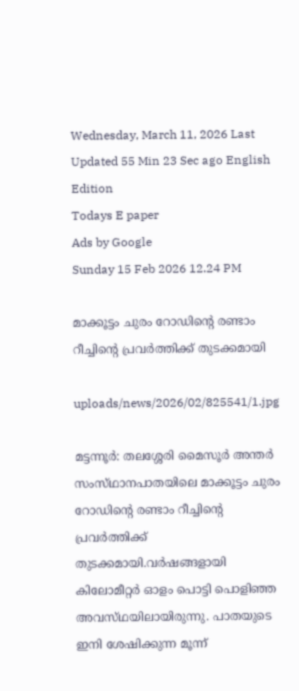Wednesday, March 11, 2026 Last Updated 55 Min 23 Sec ago English Edition
Todays E paper
Ads by Google
Sunday 15 Feb 2026 12.24 PM

മാക്കൂട്ടം ചുരം റോഡിന്റെ രണ്ടാം റീച്ചിന്റെ പ്രവര്‍ത്തിക്ക്‌ തുടക്കമായി

uploads/news/2026/02/825541/1.jpg

മട്ടന്നൂര്‍: തലശ്ശേരി മൈസൂര്‍ അന്തര്‍ സംസ്‌ഥാനപാതയിലെ മാക്കൂട്ടം ചുരം റോഡിന്റെ രണ്ടാം റീച്ചിന്റെ പ്രവര്‍ത്തിക്ക്‌ തുടക്കമായി.വര്‍ഷങ്ങളായി കിലോമീറ്റര്‍ ഓളം പൊട്ടി പൊളിഞ്ഞ അവസ്‌ഥയിലായിരുന്നു. പാതയുടെ ഇനി ശേഷിക്കുന്ന മൂന്ന്‌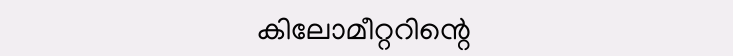കിലോമീറ്ററിന്റെ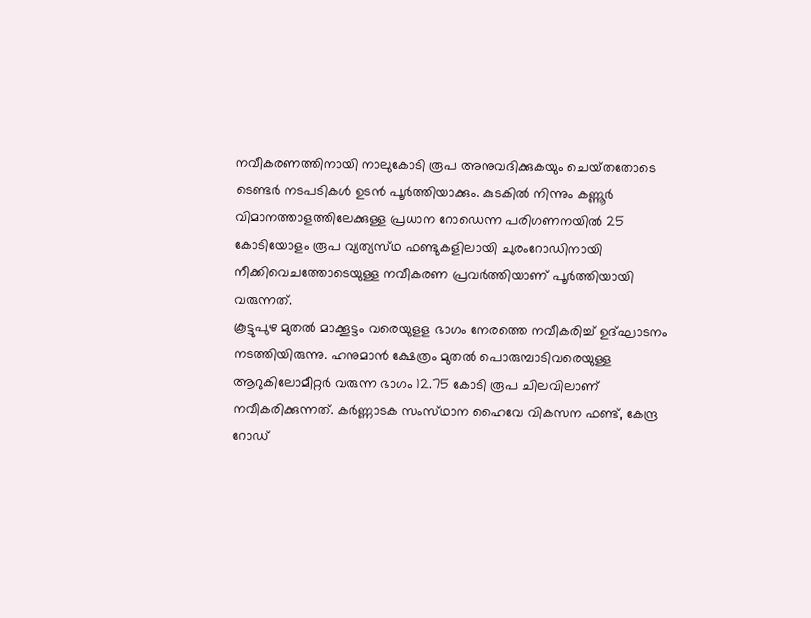നവീകരണത്തിനായി നാലുകോടി രൂപ അനുവദിക്കുകയും ചെയ്‌തതോടെ ടെണ്ടര്‍ നടപടികള്‍ ഉടന്‍ പൂര്‍ത്തിയാക്കും. കുടകില്‍ നിന്നും കണ്ണൂര്‍ വിമാനത്താളത്തിലേക്കുള്ള പ്രധാന റോഡെന്ന പരിഗണനയില്‍ 25 കോടിയോളം രൂപ വ്യത്യസ്‌ഥ ഫണ്ടുകളിലായി ചുരംറോഡിനായി നീക്കിവെചത്തോടെയുള്ള നവീകരണ പ്രവര്‍ത്തിയാണ്‌ പൂര്‍ത്തിയായി വരുന്നത്‌.
കൂട്ടുപുഴ മുതല്‍ മാക്കൂട്ടം വരെയുളള ഭാഗം നേരത്തെ നവീകരിച്ച്‌ ഉദ്‌ഘാടനം നടത്തിയിരുന്നു. ഹനുമാന്‍ ക്ഷേത്രം മുതല്‍ പൊരുമ്പാടിവരെയുള്ള ആറുകിലോമീറ്റര്‍ വരുന്ന ഭാഗം 12.75 കോടി രൂപ ചിലവിലാണ്‌ നവീകരിക്കുന്നത്‌. കര്‍ണ്ണാടക സംസ്‌ഥാന ഹൈവേ വികസന ഫണ്ട്‌, കേന്ദ്ര റോഡ്‌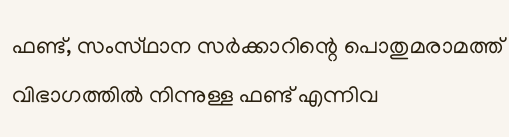ഫണ്ട്‌, സംസ്‌ഥാന സര്‍ക്കാറിന്റെ പൊതുമരാമത്ത്‌ വിഭാഗത്തില്‍ നിന്നുള്ള ഫണ്ട്‌ എന്നിവ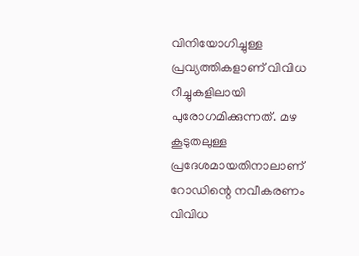വിനിയോഗിച്ചുള്ള പ്രവ്യത്തികളാണ്‌ വിവിധ റീച്ചുകളിലായി പുരോഗമിക്കുന്നത്‌. മഴ കൂടുതലുള്ള പ്രദേശമായതിനാലാണ്‌ റോഡിന്റെ നവീകരണം വിവിധ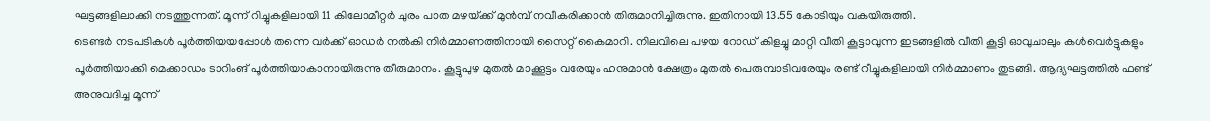ഘട്ടങ്ങളിലാക്കി നടത്തുന്നത്‌. മൂന്ന്‌ റിച്ചുകളിലായി 11 കിലോമീറ്റര്‍ ചുരം പാത മഴയ്‌ക്ക് മുന്‍മ്പ്‌ നവീകരിക്കാന്‍ തിരുമാനിച്ചിരുന്നു. ഇതിനായി 13.55 കോടിയും വകയിരുത്തി.
ടെണ്ടര്‍ നടപടികള്‍ പൂര്‍ത്തിയയപ്പോള്‍ തന്നെ വര്‍ക്ക്‌ ഓഡര്‍ നല്‍കി നിര്‍മ്മാണത്തിനായി സൈറ്റ്‌ കൈമാറി. നിലവിലെ പഴയ റോഡ്‌ കിളച്ചു മാറ്റി വീതി കൂട്ടാവുന്ന ഇടങ്ങളില്‍ വീതി കൂട്ടി ഓവുചാലും കള്‍വെര്‍ട്ടുകളും പൂര്‍ത്തിയാക്കി മെക്കാഡം ടാറിംങ്‌ പൂര്‍ത്തിയാകാനായിരുന്നു തീരുമാനം. കൂട്ടുപുഴ മുതല്‍ മാക്കൂട്ടം വരേയും ഹനുമാന്‍ ക്ഷേത്രം മുതല്‍ പെരുമ്പാടിവരേയും രണ്ട്‌ റീച്ചുകളിലായി നിര്‍മ്മാണം തുടങ്ങി. ആദ്യഘട്ടത്തില്‍ ഫണ്ട്‌ അനുവദിച്ച മൂന്ന്‌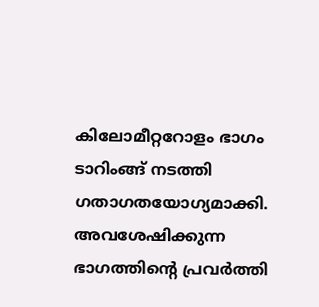കിലോമീറ്ററോളം ഭാഗം ടാറിംങ്ങ്‌ നടത്തി ഗതാഗതയോഗ്യമാക്കി. അവശേഷിക്കുന്ന ഭാഗത്തിന്റെ പ്രവര്‍ത്തി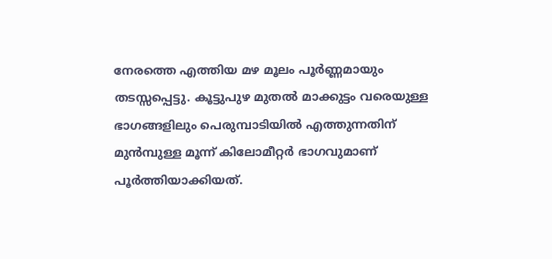നേരത്തെ എത്തിയ മഴ മൂലം പൂര്‍ണ്ണമായും തടസ്സപ്പെട്ടു. കൂട്ടുപുഴ മുതല്‍ മാക്കുട്ടം വരെയുള്ള ഭാഗങ്ങളിലും പെരുമ്പാടിയില്‍ എത്തുന്നതിന്‌ മുന്‍മ്പുള്ള മൂന്ന്‌ കിലോമീറ്റര്‍ ഭാഗവുമാണ്‌ പൂര്‍ത്തിയാക്കിയത്‌.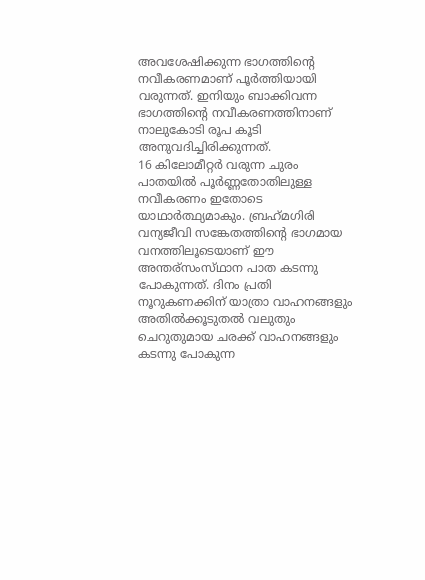അവശേഷിക്കുന്ന ഭാഗത്തിന്റെ നവീകരണമാണ്‌ പൂര്‍ത്തിയായി വരുന്നത്‌. ഇനിയും ബാക്കിവന്ന ഭാഗത്തിന്റെ നവീകരണത്തിനാണ്‌ നാലുകോടി രൂപ കൂടി അനുവദിച്ചിരിക്കുന്നത്‌.
16 കിലോമീറ്റര്‍ വരുന്ന ചുരം പാതയില്‍ പൂര്‍ണ്ണതോതിലുള്ള നവീകരണം ഇതോടെ യാഥാര്‍ത്ഥ്യമാകും. ബ്രഹ്‌മഗിരി വന്യജീവി സങ്കേതത്തിന്റെ ഭാഗമായ വനത്തിലൂടെയാണ്‌ ഈ അന്തര്‌സംസ്‌ഥാന പാത കടന്നു പോകുന്നത്‌. ദിനം പ്രതി നൂറുകണക്കിന്‌ യാത്രാ വാഹനങ്ങളും അതില്‍ക്കൂടുതല്‍ വലുതും ചെറുതുമായ ചരക്ക്‌ വാഹനങ്ങളും കടന്നു പോകുന്ന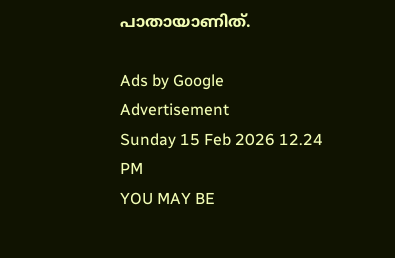പാതായാണിത്‌.

Ads by Google
Advertisement
Sunday 15 Feb 2026 12.24 PM
YOU MAY BE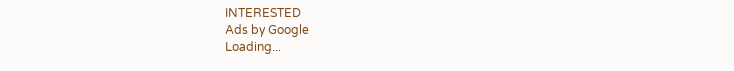INTERESTED
Ads by Google
Loading...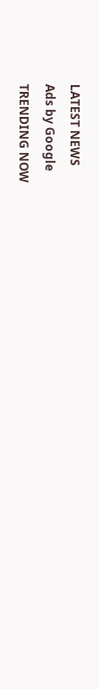LATEST NEWS
Ads by Google
TRENDING NOW